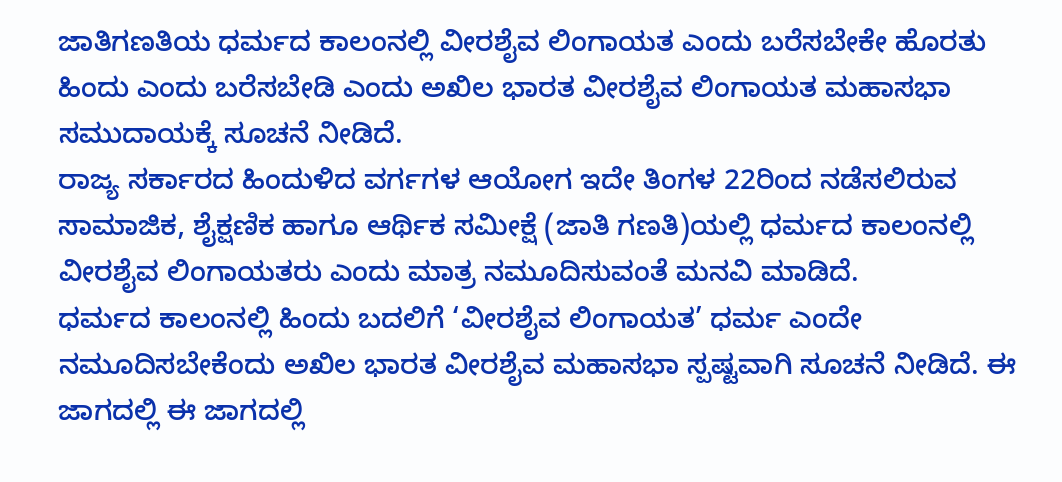ಜಾತಿಗಣತಿಯ ಧರ್ಮದ ಕಾಲಂನಲ್ಲಿ ವೀರಶೈವ ಲಿಂಗಾಯತ ಎಂದು ಬರೆಸಬೇಕೇ ಹೊರತು ಹಿಂದು ಎಂದು ಬರೆಸಬೇಡಿ ಎಂದು ಅಖಿಲ ಭಾರತ ವೀರಶೈವ ಲಿಂಗಾಯತ ಮಹಾಸಭಾ ಸಮುದಾಯಕ್ಕೆ ಸೂಚನೆ ನೀಡಿದೆ.
ರಾಜ್ಯ ಸರ್ಕಾರದ ಹಿಂದುಳಿದ ವರ್ಗಗಳ ಆಯೋಗ ಇದೇ ತಿಂಗಳ 22ರಿಂದ ನಡೆಸಲಿರುವ ಸಾಮಾಜಿಕ, ಶೈಕ್ಷಣಿಕ ಹಾಗೂ ಆರ್ಥಿಕ ಸಮೀಕ್ಷೆ (ಜಾತಿ ಗಣತಿ)ಯಲ್ಲಿ ಧರ್ಮದ ಕಾಲಂನಲ್ಲಿ ವೀರಶೈವ ಲಿಂಗಾಯತರು ಎಂದು ಮಾತ್ರ ನಮೂದಿಸುವಂತೆ ಮನವಿ ಮಾಡಿದೆ.
ಧರ್ಮದ ಕಾಲಂನಲ್ಲಿ ಹಿಂದು ಬದಲಿಗೆ ‘ವೀರಶೈವ ಲಿಂಗಾಯತ’ ಧರ್ಮ ಎಂದೇ ನಮೂದಿಸಬೇಕೆಂದು ಅಖಿಲ ಭಾರತ ವೀರಶೈವ ಮಹಾಸಭಾ ಸ್ಪಷ್ಟವಾಗಿ ಸೂಚನೆ ನೀಡಿದೆ. ಈ ಜಾಗದಲ್ಲಿ ಈ ಜಾಗದಲ್ಲಿ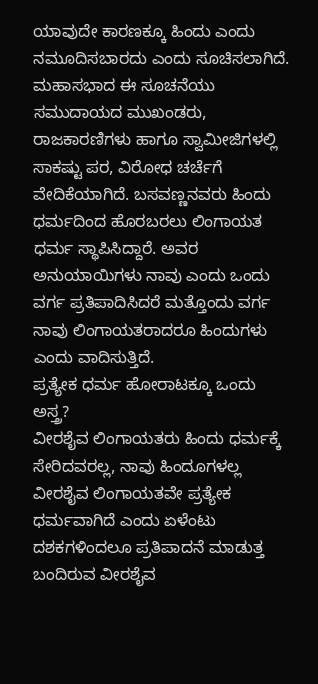ಯಾವುದೇ ಕಾರಣಕ್ಕೂ ಹಿಂದು ಎಂದು ನಮೂದಿಸಬಾರದು ಎಂದು ಸೂಚಿಸಲಾಗಿದೆ.
ಮಹಾಸಭಾದ ಈ ಸೂಚನೆಯು ಸಮುದಾಯದ ಮುಖಂಡರು, ರಾಜಕಾರಣಿಗಳು ಹಾಗೂ ಸ್ವಾಮೀಜಿಗಳಲ್ಲಿ ಸಾಕಷ್ಟು ಪರ, ವಿರೋಧ ಚರ್ಚೆಗೆ ವೇದಿಕೆಯಾಗಿದೆ. ಬಸವಣ್ಣನವರು ಹಿಂದು ಧರ್ಮದಿಂದ ಹೊರಬರಲು ಲಿಂಗಾಯತ ಧರ್ಮ ಸ್ಥಾಪಿಸಿದ್ದಾರೆ. ಅವರ ಅನುಯಾಯಿಗಳು ನಾವು ಎಂದು ಒಂದು ವರ್ಗ ಪ್ರತಿಪಾದಿಸಿದರೆ ಮತ್ತೊಂದು ವರ್ಗ ನಾವು ಲಿಂಗಾಯತರಾದರೂ ಹಿಂದುಗಳು ಎಂದು ವಾದಿಸುತ್ತಿದೆ.
ಪ್ರತ್ಯೇಕ ಧರ್ಮ ಹೋರಾಟಕ್ಕೂ ಒಂದು ಅಸ್ತ್ರ?
ವೀರಶೈವ ಲಿಂಗಾಯತರು ಹಿಂದು ಧರ್ಮಕ್ಕೆ ಸೇರಿದವರಲ್ಲ, ನಾವು ಹಿಂದೂಗಳಲ್ಲ ವೀರಶೈವ ಲಿಂಗಾಯತವೇ ಪ್ರತ್ಯೇಕ ಧರ್ಮವಾಗಿದೆ ಎಂದು ಏಳೆಂಟು ದಶಕಗಳಿಂದಲೂ ಪ್ರತಿಪಾದನೆ ಮಾಡುತ್ತ ಬಂದಿರುವ ವೀರಶೈವ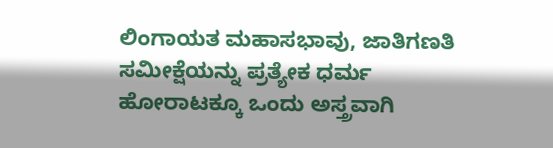ಲಿಂಗಾಯತ ಮಹಾಸಭಾವು, ಜಾತಿಗಣತಿ ಸಮೀಕ್ಷೆಯನ್ನು ಪ್ರತ್ಯೇಕ ಧರ್ಮ ಹೋರಾಟಕ್ಕೂ ಒಂದು ಅಸ್ತ್ರವಾಗಿ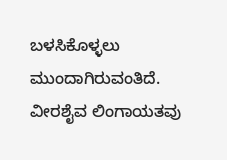ಬಳಸಿಕೊಳ್ಳಲು ಮುಂದಾಗಿರುವಂತಿದೆ.
ವೀರಶೈವ ಲಿಂಗಾಯತವು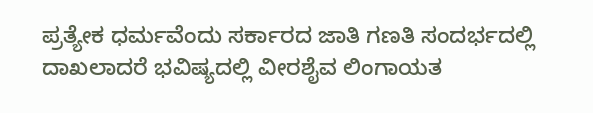ಪ್ರತ್ಯೇಕ ಧರ್ಮವೆಂದು ಸರ್ಕಾರದ ಜಾತಿ ಗಣತಿ ಸಂದರ್ಭದಲ್ಲಿ ದಾಖಲಾದರೆ ಭವಿಷ್ಯದಲ್ಲಿ ವೀರಶೈವ ಲಿಂಗಾಯತ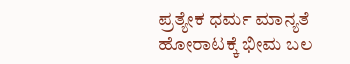ಪ್ರತ್ಯೇಕ ಧರ್ಮ ಮಾನ್ಯತೆ ಹೋರಾಟಕ್ಕೆ ಭೀಮ ಬಲ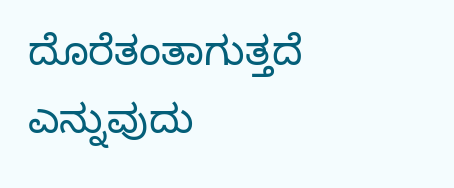ದೊರೆತಂತಾಗುತ್ತದೆ ಎನ್ನುವುದು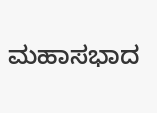ಮಹಾಸಭಾದ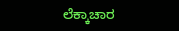ಲೆಕ್ಕಾಚಾರ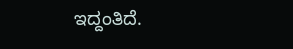ಇದ್ದಂತಿದೆ.